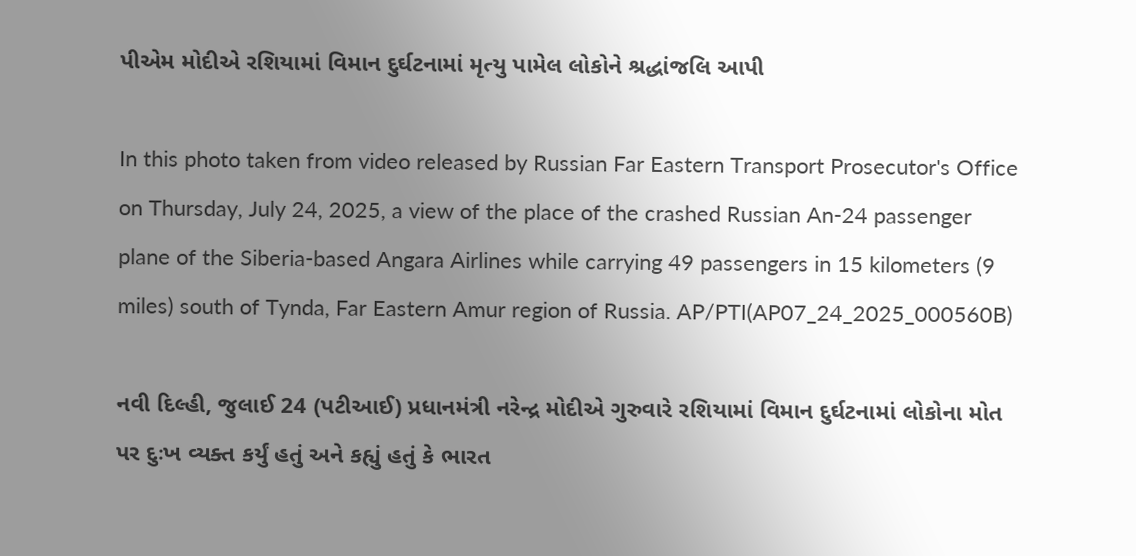પીએમ મોદીએ રશિયામાં વિમાન દુર્ઘટનામાં મૃત્યુ પામેલ લોકોને શ્રદ્ધાંજલિ આપી

In this photo taken from video released by Russian Far Eastern Transport Prosecutor's Office on Thursday, July 24, 2025, a view of the place of the crashed Russian An-24 passenger plane of the Siberia-based Angara Airlines while carrying 49 passengers in 15 kilometers (9 miles) south of Tynda, Far Eastern Amur region of Russia. AP/PTI(AP07_24_2025_000560B)

નવી દિલ્હી, જુલાઈ 24 (પટીઆઈ) પ્રધાનમંત્રી નરેન્દ્ર મોદીએ ગુરુવારે રશિયામાં વિમાન દુર્ઘટનામાં લોકોના મોત પર દુઃખ વ્યક્ત કર્યું હતું અને કહ્યું હતું કે ભારત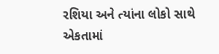રશિયા અને ત્યાંના લોકો સાથે એકતામાં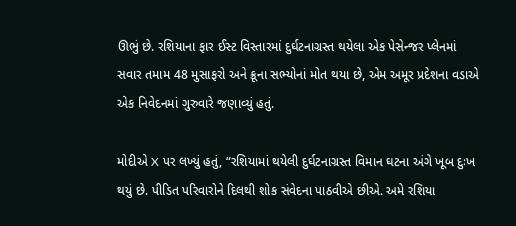ઊભું છે. રશિયાના ફાર ઈસ્ટ વિસ્તારમાં દુર્ઘટનાગ્રસ્ત થયેલા એક પેસેન્જર પ્લેનમાં સવાર તમામ 48 મુસાફરો અને ક્રૂના સભ્યોનાં મોત થયા છે, એમ અમૂર પ્રદેશના વડાએ એક નિવેદનમાં ગુરુવારે જણાવ્યું હતું.

મોદીએ X પર લખ્યું હતું, “રશિયામાં થયેલી દુર્ઘટનાગ્રસ્ત વિમાન ઘટના અંગે ખૂબ દુઃખ થયું છે. પીડિત પરિવારોને દિલથી શોક સંવેદના પાઠવીએ છીએ. અમે રશિયા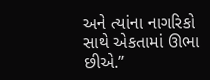અને ત્યાંના નાગરિકો સાથે એકતામાં ઊભા છીએ.”